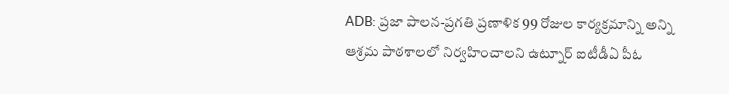ADB: ప్రజా పాలన-ప్రగతి ప్రణాళిక 99 రోజుల కార్యక్రమాన్ని అన్ని ఆశ్రమ పాఠశాలలో నిర్వహించాలని ఉట్నూర్ ఐటీడీఏ పీఓ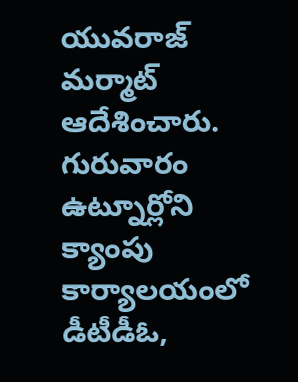యువరాజ్ మర్మాట్ ఆదేశించారు. గురువారం ఉట్నూర్లోని క్యాంపు కార్యాలయంలో డీటీడీఓ,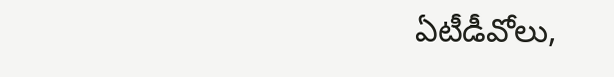ఏటీడీవోలు,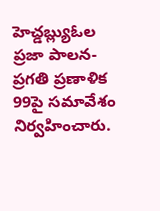హెచ్డబ్ల్యుఓల ప్రజా పాలన-ప్రగతి ప్రణాళిక 99పై సమావేశం నిర్వహించారు.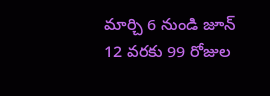మార్చి 6 నుండి జూన్ 12 వరకు 99 రోజుల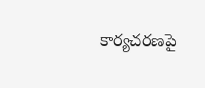కార్యచరణపై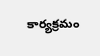కార్యక్రమం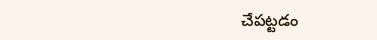చేపట్టడం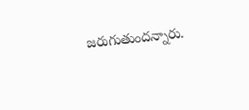జరుగుతుందన్నారు.